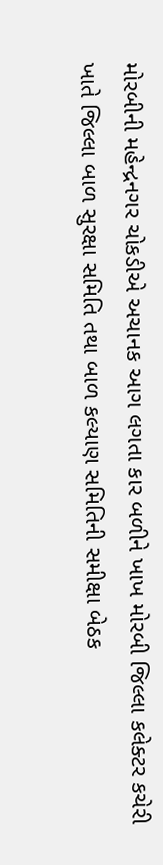મોરબીની મહેન્દ્રનગર ચોકડીએ અચાનક આગ લગતા કાર બળીને ખાખ મોરબી જિલ્લા કલેક્ટર કચેરી ખાતે જિલ્લા બાળ સુરક્ષા સમિતિ તથા બાળ કલ્યાણ સમિતિની સમીક્ષા બેઠક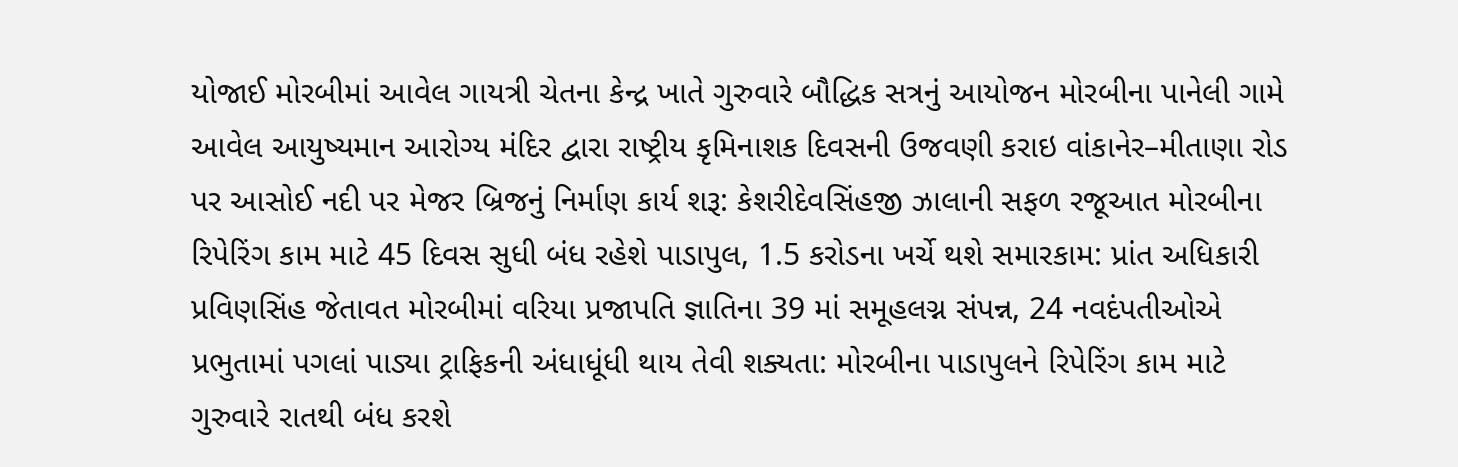યોજાઈ મોરબીમાં આવેલ ગાયત્રી ચેતના કેન્દ્ર ખાતે ગુરુવારે બૌદ્ધિક સત્રનું આયોજન મોરબીના પાનેલી ગામે આવેલ આયુષ્યમાન આરોગ્ય મંદિર દ્વારા રાષ્ટ્રીય કૃમિનાશક દિવસની ઉજવણી કરાઇ વાંકાનેર–મીતાણા રોડ પર આસોઈ નદી પર મેજર બ્રિજનું નિર્માણ કાર્ય શરૂ: કેશરીદેવસિંહજી ઝાલાની સફળ રજૂઆત મોરબીના રિપેરિંગ કામ માટે 45 દિવસ સુધી બંધ રહેશે પાડાપુલ, 1.5 કરોડના ખર્ચે થશે સમારકામ: પ્રાંત અધિકારી પ્રવિણસિંહ જેતાવત મોરબીમાં વરિયા પ્રજાપતિ જ્ઞાતિના 39 માં સમૂહલગ્ન સંપન્ન, 24 નવદંપતીઓએ પ્રભુતામાં પગલાં પાડ્યા ટ્રાફિકની અંધાધૂંધી થાય તેવી શક્યતા: મોરબીના પાડાપુલને રિપેરિંગ કામ માટે ગુરુવારે રાતથી બંધ કરશે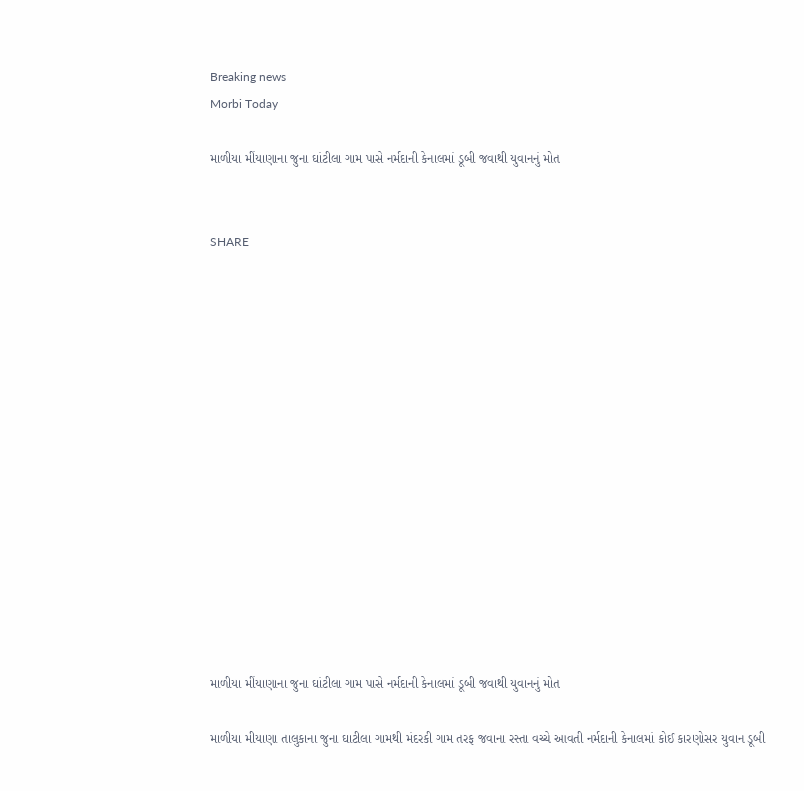Breaking news
Morbi Today

માળીયા મીંયાણાના જુના ઘાંટીલા ગામ પાસે નર્મદાની કેનાલમાં ડૂબી જવાથી યુવાનનું મોત


SHARE















માળીયા મીંયાણાના જુના ઘાંટીલા ગામ પાસે નર્મદાની કેનાલમાં ડૂબી જવાથી યુવાનનું મોત

માળીયા મીયાણા તાલુકાના જુના ઘાટીલા ગામથી મંદરકી ગામ તરફ જવાના રસ્તા વચ્ચે આવતી નર્મદાની કેનાલમાં કોઈ કારણોસર યુવાન ડૂબી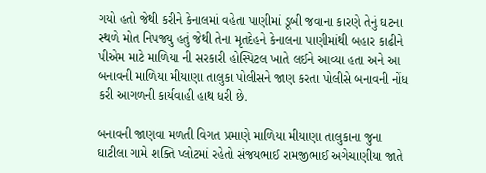ગયો હતો જેથી કરીને કેનાલમાં વહેતા પાણીમાં ડૂબી જવાના કારણે તેનું ઘટના સ્થળે મોત નિપજ્યુ હતું જેથી તેના મૃતદેહને કેનાલના પાણીમાંથી બહાર કાઢીને પીએમ માટે માળિયા ની સરકારી હોસ્પિટલ ખાતે લઈને આવ્યા હતા અને આ બનાવની માળિયા મીયાણા તાલુકા પોલીસને જાણ કરતા પોલીસે બનાવની નોંધ કરી આગળની કાર્યવાહી હાથ ધરી છે.

બનાવની જાણવા મળતી વિગત પ્રમાણે માળિયા મીયાણા તાલુકાના જુના ઘાટીલા ગામે શક્તિ પ્લોટમાં રહેતો સંજયભાઈ રામજીભાઈ અગેચાણીયા જાતે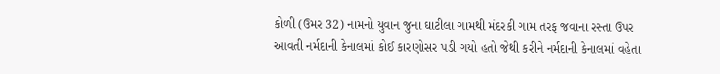કોળી (ઉમર 32) નામનો યુવાન જુના ઘાટીલા ગામથી મંદરકી ગામ તરફ જવાના રસ્તા ઉપર આવતી નર્મદાની કેનાલમાં કોઈ કારણોસર પડી ગયો હતો જેથી કરીને નર્મદાની કેનાલમાં વહેતા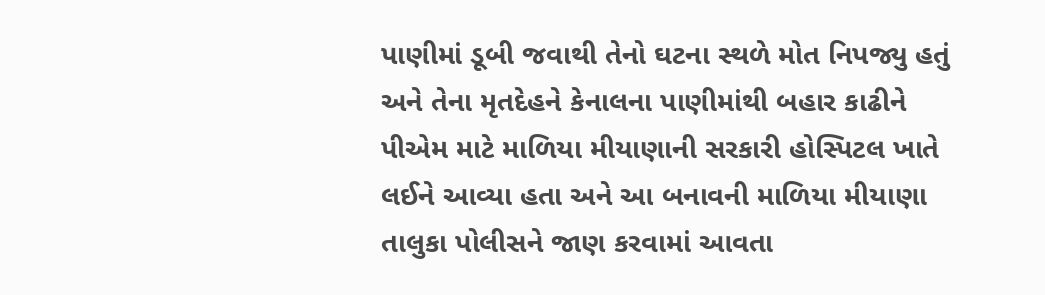પાણીમાં ડૂબી જવાથી તેનો ઘટના સ્થળે મોત નિપજ્યુ હતું અને તેના મૃતદેહને કેનાલના પાણીમાંથી બહાર કાઢીને પીએમ માટે માળિયા મીયાણાની સરકારી હોસ્પિટલ ખાતે લઈને આવ્યા હતા અને આ બનાવની માળિયા મીયાણા તાલુકા પોલીસને જાણ કરવામાં આવતા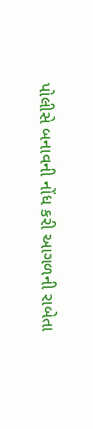પોલીસે બનાવની નોંધ કરી આગળની રાબેતા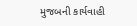મુજબની કાર્યવાહી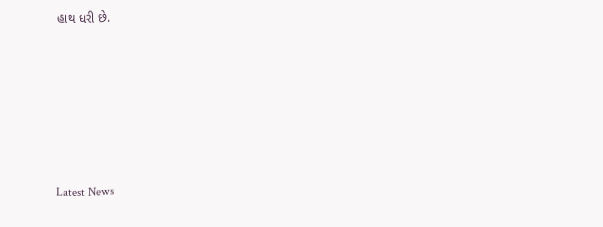હાથ ધરી છે.






Latest News